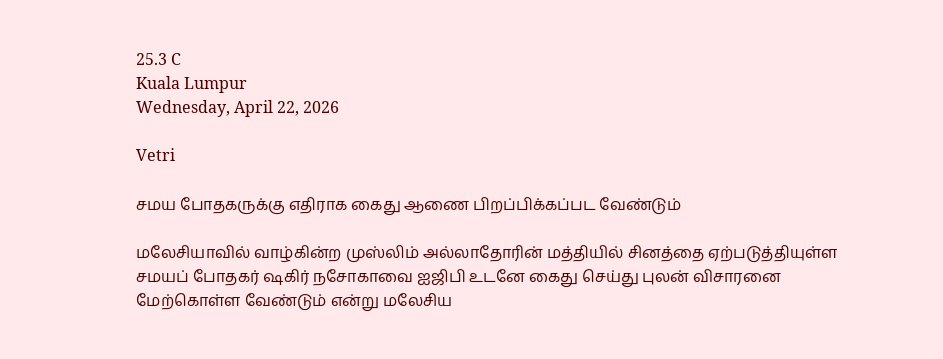25.3 C
Kuala Lumpur
Wednesday, April 22, 2026

Vetri

சமய போதகருக்கு எதிராக கைது ஆணை பிறப்பிக்கப்பட வேண்டும்

மலேசியாவில் வாழ்கின்ற முஸ்லிம் அல்லாதோரின் மத்தியில் சினத்தை ஏற்படுத்தியுள்ள சமயப் போதகர் ஷகிர் நசோகாவை ஐஜிபி உடனே கைது செய்து புலன் விசாரனை மேற்கொள்ள வேண்டும் என்று மலேசிய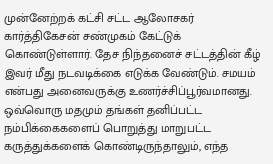முன்னேற்றக் கட்சி சட்ட ஆலோசகர் கார்த்திகேசன் சண்முகம் கேட்டுக் கொண்டுள்ளார். தேச நிந்தனைச் சட்டத்தின் கீழ் இவர் மீது நடவடிக்கை எடுக்க வேண்டும். சமயம் என்பது அனைவருக்கு உணர்ச்சிப்பூர்வமானது. ஒவ்வொரு மதமும் தங்கள் தனிப்பட்ட நம்பிக்கைகளைப் பொறுத்து மாறுபட்ட கருத்துக்களைக் கொண்டிருந்தாலும், எந்த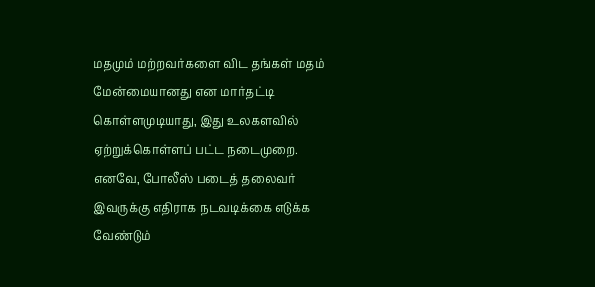மதமும் மற்றவர்களை விட தங்கள் மதம் மேன்மையானது என மார்தட்டி கொள்ளமுடியாது, இது உலகளவில் ஏற்றுக்கொள்ளப் பட்ட நடைமுறை. எனவே, போலீஸ் படைத் தலைவர் இவருக்கு எதிராக நடவடிக்கை எடுக்க வேண்டும்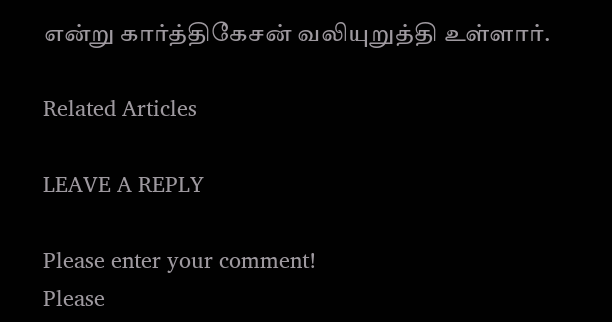என்று கார்த்திகேசன் வலியுறுத்தி உள்ளார்.

Related Articles

LEAVE A REPLY

Please enter your comment!
Please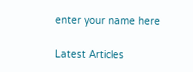enter your name here

Latest Articles